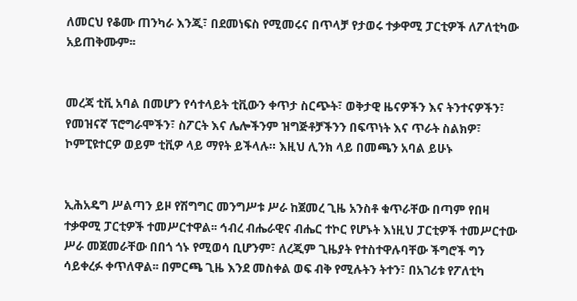ለመርህ የቆሙ ጠንካራ እንጂ፣ በደመነፍስ የሚመሩና በጥላቻ የታወሩ ተቃዋሚ ፓርቲዎች ለፖለቲካው አይጠቅሙም፡፡


መረጃ ቲቪ አባል በመሆን የሳተላይት ቲቪውን ቀጥታ ስርጭት፣ ወቅታዊ ዜናዎችን እና ትንተናዎችን፣ የመዝናኛ ፕሮግራሞችን፣ ስፖርት እና ሌሎችንም ዝግጅቶቻችንን በፍጥነት እና ጥራት ስልክዎ፣ ኮምፒዩተርዎ ወይም ቲቪዎ ላይ ማየት ይችላሉ። እዚህ ሊንክ ላይ በመጫን አባል ይሁኑ


ኢሕአዴግ ሥልጣን ይዞ የሽግግር መንግሥቱ ሥራ ከጀመረ ጊዜ አንስቶ ቁጥራቸው በጣም የበዛ ተቃዋሚ ፓርቲዎች ተመሥርተዋል፡፡ ኅብረ ብሔራዊና ብሔር ተኮር የሆኑት እነዚህ ፓርቲዎች ተመሥርተው ሥራ መጀመራቸው በበጎ ጎኑ የሚወሳ ቢሆንም፣ ለረጂም ጊዜያት የተስተዋሉባቸው ችግሮች ግን ሳይቀረፉ ቀጥለዋል፡፡ በምርጫ ጊዜ እንደ መስቀል ወፍ ብቅ የሚሉትን ትተን፣ በአገሪቱ የፖለቲካ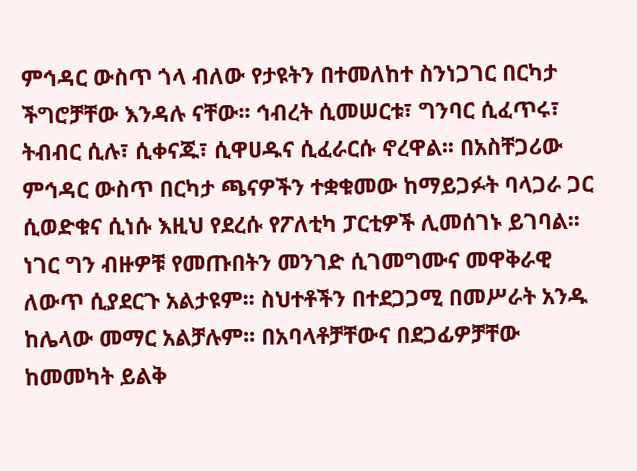ምኅዳር ውስጥ ጎላ ብለው የታዩትን በተመለከተ ስንነጋገር በርካታ ችግሮቻቸው እንዳሉ ናቸው፡፡ ኅብረት ሲመሠርቱ፣ ግንባር ሲፈጥሩ፣ ትብብር ሲሉ፣ ሲቀናጁ፣ ሲዋሀዱና ሲፈራርሱ ኖረዋል፡፡ በአስቸጋሪው ምኅዳር ውስጥ በርካታ ጫናዎችን ተቋቁመው ከማይጋፉት ባላጋራ ጋር ሲወድቁና ሲነሱ እዚህ የደረሱ የፖለቲካ ፓርቲዎች ሊመሰገኑ ይገባል፡፡ ነገር ግን ብዙዎቹ የመጡበትን መንገድ ሲገመግሙና መዋቅራዊ ለውጥ ሲያደርጉ አልታዩም፡፡ ስህተቶችን በተደጋጋሚ በመሥራት አንዱ ከሌላው መማር አልቻሉም፡፡ በአባላቶቻቸውና በደጋፊዎቻቸው ከመመካት ይልቅ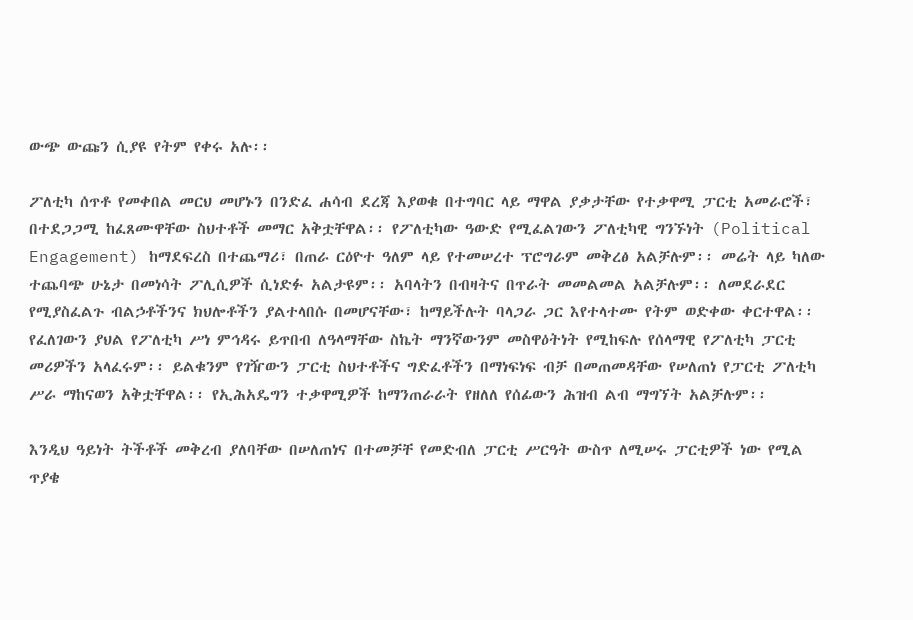ውጭ ውጩን ሲያዩ የትም የቀሩ አሉ፡፡

ፖለቲካ ሰጥቶ የመቀበል መርህ መሆኑን በንድፈ ሐሳብ ደረጃ እያወቁ በተግባር ላይ ማዋል ያቃታቸው የተቃዋሚ ፓርቲ አመራሮች፣ በተደጋጋሚ ከፈጸሙዋቸው ስህተቶች መማር አቅቷቸዋል፡፡ የፖለቲካው ዓውድ የሚፈልገውን ፖለቲካዊ ግንኙነት (Political Engagement) ከማደፍረስ በተጨማሪ፣ በጠራ ርዕዮተ ዓለም ላይ የተመሠረተ ፕሮግራም መቅረፅ አልቻሉም፡፡ መሬት ላይ ካለው ተጨባጭ ሁኔታ በመነሳት ፖሊሲዎች ሲነድፉ አልታዩም፡፡ አባላትን በብዛትና በጥራት መመልመል አልቻሉም፡፡ ለመደራደር የሚያስፈልጉ ብልኃቶችንና ክህሎቶችን ያልተላበሱ በመሆናቸው፣ ከማይችሉት ባላጋራ ጋር እየተላተሙ የትም ወድቀው ቀርተዋል፡፡ የፈለገውን ያህል የፖለቲካ ሥነ ምኅዳሩ ይጥበብ ለዓላማቸው ስኬት ማንኛውንም መስዋዕትነት የሚከፍሉ የሰላማዊ የፖለቲካ ፓርቲ መሪዎችን አላፈሩም፡፡ ይልቁንም የገዥውን ፓርቲ ስህተቶችና ግድፈቶችን በማነፍነፍ ብቻ በመጠመዳቸው የሠለጠነ የፓርቲ ፖለቲካ ሥራ ማከናወን አቅቷቸዋል፡፡ የኢሕአዴግን ተቃዋሚዎች ከማንጠራራት የዘለለ የሰፊውን ሕዝብ ልብ ማግኘት አልቻሉም፡፡

እንዲህ ዓይነት ትችቶች መቅረብ ያለባቸው በሠለጠነና በተመቻቸ የመድብለ ፓርቲ ሥርዓት ውስጥ ለሚሠሩ ፓርቲዎች ነው የሚል ጥያቄ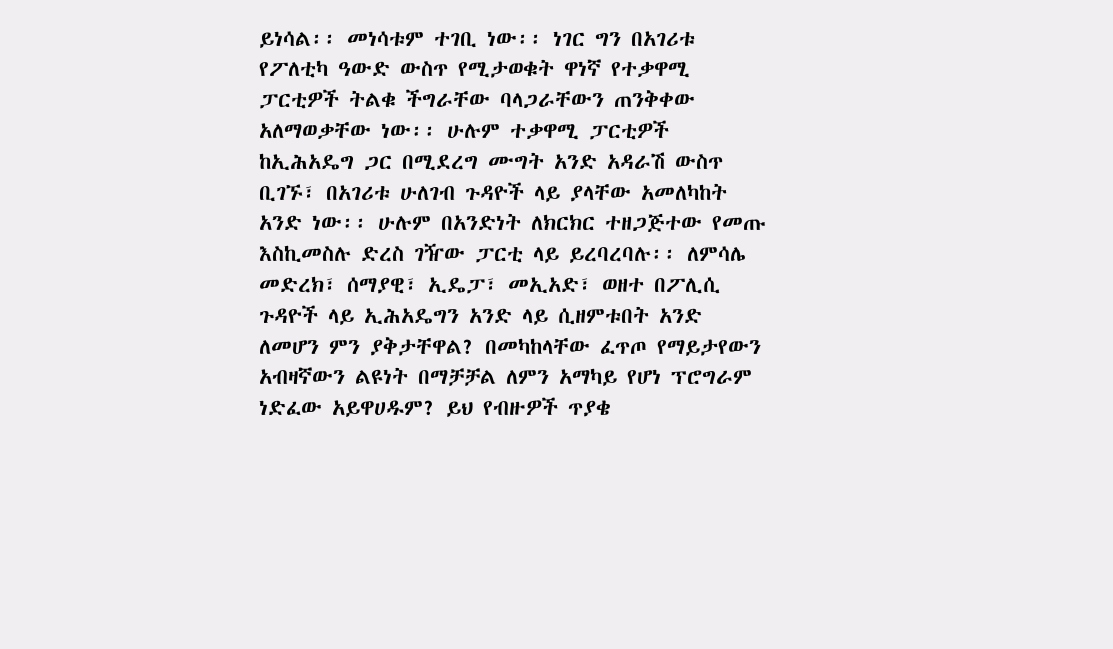ይነሳል፡፡ መነሳቱም ተገቢ ነው፡፡ ነገር ግን በአገሪቱ የፖለቲካ ዓውድ ውስጥ የሚታወቁት ዋነኛ የተቃዋሚ ፓርቲዎች ትልቁ ችግራቸው ባላጋራቸውን ጠንቅቀው አለማወቃቸው ነው፡፡ ሁሉም ተቃዋሚ ፓርቲዎች ከኢሕአዴግ ጋር በሚደረግ ሙግት አንድ አዳራሽ ውስጥ ቢገኙ፣ በአገሪቱ ሁለገብ ጉዳዮች ላይ ያላቸው አመለካከት አንድ ነው፡፡ ሁሉም በአንድነት ለክርክር ተዘጋጅተው የመጡ እስኪመስሉ ድረስ ገዥው ፓርቲ ላይ ይረባረባሉ፡፡ ለምሳሌ መድረክ፣ ሰማያዊ፣ ኢዴፓ፣ መኢአድ፣ ወዘተ በፖሊሲ ጉዳዮች ላይ ኢሕአዴግን አንድ ላይ ሲዘምቱበት አንድ ለመሆን ምን ያቅታቸዋል? በመካከላቸው ፈጥጦ የማይታየውን አብዛኛውን ልዩነት በማቻቻል ለምን አማካይ የሆነ ፕሮግራም ነድፈው አይዋሀዱም? ይህ የብዙዎች ጥያቄ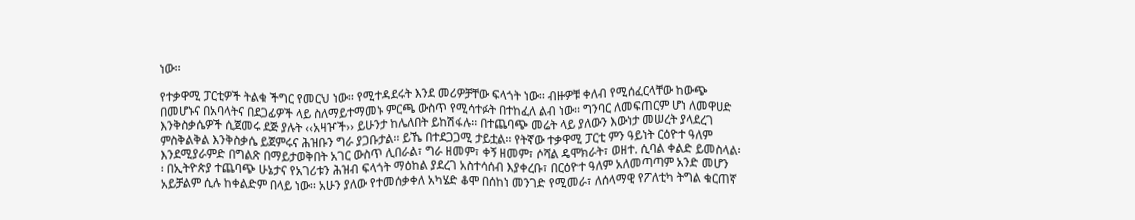ነው፡፡

የተቃዋሚ ፓርቲዎች ትልቁ ችግር የመርህ ነው፡፡ የሚተዳደሩት እንደ መሪዎቻቸው ፍላጎት ነው፡፡ ብዙዎቹ ቀለብ የሚሰፈርላቸው ከውጭ በመሆኑና በአባላትና በደጋፊዎች ላይ ስለማይተማመኑ ምርጫ ውስጥ የሚሳተፉት በተከፈለ ልብ ነው፡፡ ግንባር ለመፍጠርም ሆነ ለመዋሀድ እንቅስቃሴዎች ሲጀመሩ ደጅ ያሉት ‹‹አዛዦች›› ይሁንታ ከሌለበት ይከሽፋሉ፡፡ በተጨባጭ መሬት ላይ ያለውን እውነታ መሠረት ያላደረገ ምስቅልቅል እንቅስቃሴ ይጀምሩና ሕዝቡን ግራ ያጋቡታል፡፡ ይኼ በተደጋጋሚ ታይቷል፡፡ የትኛው ተቃዋሚ ፓርቲ ምን ዓይነት ርዕዮተ ዓለም እንደሚያራምድ በግልጽ በማይታወቅበት አገር ውስጥ ሊበራል፣ ግራ ዘመም፣ ቀኝ ዘመም፣ ሶሻል ዴሞክራት፣ ወዘተ. ሲባል ቀልድ ይመስላል፡፡ በኢትዮጵያ ተጨባጭ ሁኔታና የአገሪቱን ሕዝብ ፍላጎት ማዕከል ያደረገ አስተሳሰብ እያቀረቡ፣ በርዕዮተ ዓለም አለመጣጣም አንድ መሆን አይቻልም ሲሉ ከቀልድም በላይ ነው፡፡ አሁን ያለው የተመሰቃቀለ አካሄድ ቆሞ በሰከነ መንገድ የሚመራ፣ ለሰላማዊ የፖለቲካ ትግል ቁርጠኛ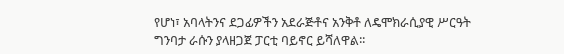የሆነ፣ አባላትንና ደጋፊዎችን አደራጅቶና አንቅቶ ለዴሞክራሲያዊ ሥርዓት ግንባታ ራሱን ያላዘጋጀ ፓርቲ ባይኖር ይሻለዋል፡፡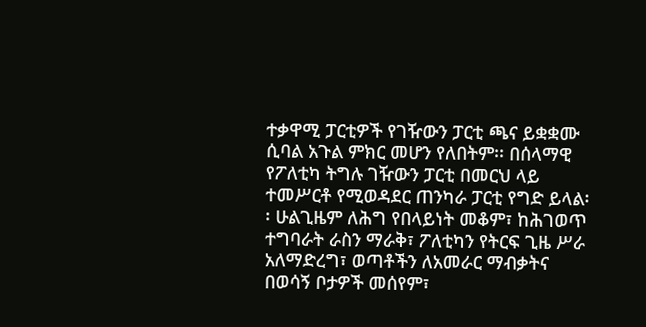ተቃዋሚ ፓርቲዎች የገዥውን ፓርቲ ጫና ይቋቋሙ ሲባል አጉል ምክር መሆን የለበትም፡፡ በሰላማዊ የፖለቲካ ትግሉ ገዥውን ፓርቲ በመርህ ላይ ተመሥርቶ የሚወዳደር ጠንካራ ፓርቲ የግድ ይላል፡፡ ሁልጊዜም ለሕግ የበላይነት መቆም፣ ከሕገወጥ ተግባራት ራስን ማራቅ፣ ፖለቲካን የትርፍ ጊዜ ሥራ አለማድረግ፣ ወጣቶችን ለአመራር ማብቃትና በወሳኝ ቦታዎች መሰየም፣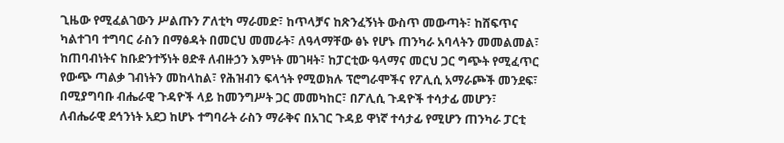ጊዜው የሚፈልገውን ሥልጡን ፖለቲካ ማራመድ፣ ከጥላቻና ከጽንፈኝነት ውስጥ መውጣት፣ ከሸፍጥና ካልተገባ ተግባር ራስን በማፅዳት በመርህ መመራት፣ ለዓላማቸው ፅኑ የሆኑ ጠንካራ አባላትን መመልመል፣ ከጠባብነትና ከቡድንተኝነት ፀድቶ ለብዙኃን እምነት መገዛት፣ ከፓርቲው ዓላማና መርህ ጋር ግጭት የሚፈጥር የውጭ ጣልቃ ገብነትን መከላከል፣ የሕዝብን ፍላጎት የሚወክሉ ፕሮግራሞችና የፖሊሲ አማራጮች መንደፍ፣ በሚያግባቡ ብሔራዊ ጉዳዮች ላይ ከመንግሥት ጋር መመካከር፣ በፖሊሲ ጉዳዮች ተሳታፊ መሆን፣ ለብሔራዊ ደኅንነት አደጋ ከሆኑ ተግባራት ራስን ማራቅና በአገር ጉዳይ ዋነኛ ተሳታፊ የሚሆን ጠንካራ ፓርቲ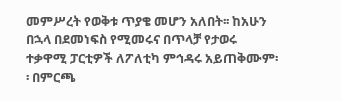መምሥረት የወቅቱ ጥያቄ መሆን አለበት፡፡ ከአሁን በኋላ በደመነፍስ የሚመሩና በጥላቻ የታወሩ ተቃዋሚ ፓርቲዎች ለፖለቲካ ምኅዳሩ አይጠቅሙም፡፡ በምርጫ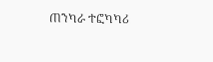ጠንካራ ተፎካካሪ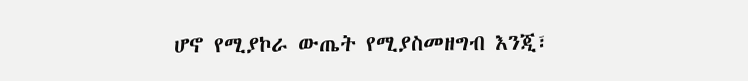ሆኖ የሚያኮራ ውጤት የሚያስመዘግብ እንጂ፣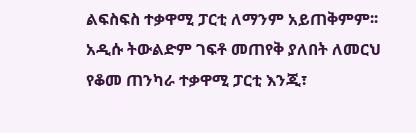ልፍስፍስ ተቃዋሚ ፓርቲ ለማንም አይጠቅምም፡፡ አዲሱ ትውልድም ገፍቶ መጠየቅ ያለበት ለመርህ የቆመ ጠንካራ ተቃዋሚ ፓርቲ እንጂ፣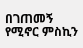በገጠመኝ የሚኖር ምስኪን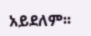አይደለም፡፡